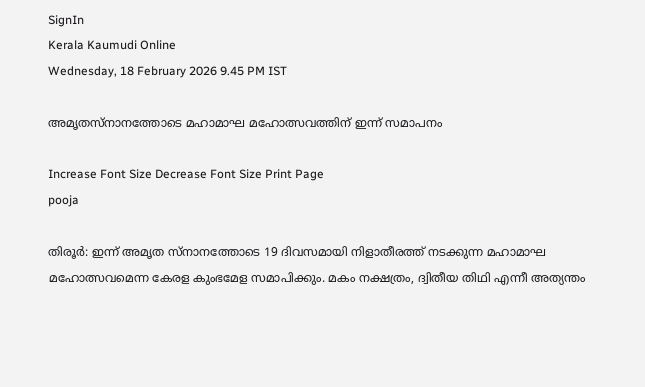SignIn
Kerala Kaumudi Online
Wednesday, 18 February 2026 9.45 PM IST

അമൃതസ്നാനത്തോടെ മഹാമാഘ മഹോത്സവത്തിന് ഇന്ന് സമാപനം

Increase Font Size Decrease Font Size Print Page
pooja

തിരൂർ: ഇന്ന് അമൃത സ്നാനത്തോടെ 19 ദിവസമായി നിളാതീരത്ത് നടക്കുന്ന മഹാമാഘ മഹോത്സവമെന്ന കേരള കുംഭമേള സമാപിക്കും. മകം നക്ഷത്രം, ദ്വിതീയ തിഥി എന്നീ അത്യന്തം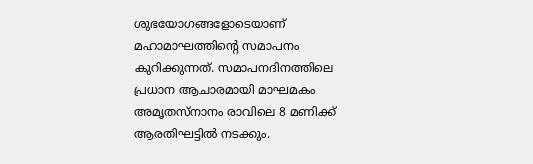ശുഭയോഗങ്ങളോടെയാണ് മഹാമാഘത്തിന്റെ സമാപനം കുറിക്കുന്നത്. സമാപനദിനത്തിലെ പ്രധാന ആചാരമായി മാഘമകം അമൃതസ്നാനം രാവിലെ 8 മണിക്ക് ആരതിഘട്ടിൽ നടക്കും.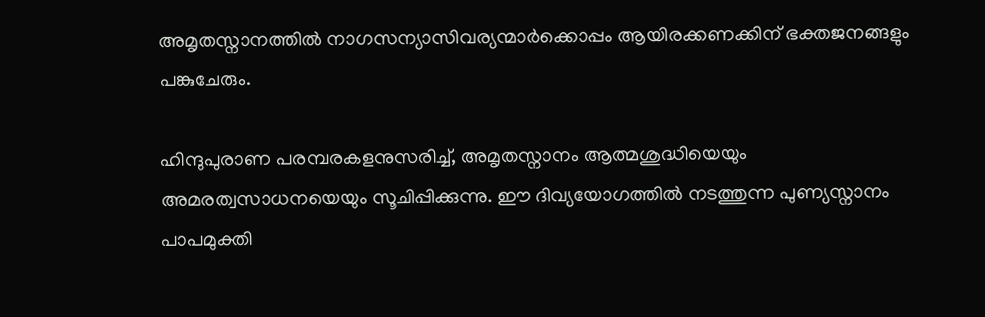അമൃതസ്നാനത്തിൽ നാഗസന്യാസിവര്യന്മാർക്കൊപ്പം ആയിരക്കണക്കിന് ഭക്തജനങ്ങളും പങ്കുചേരും.

ഹിന്ദുപുരാണ പരമ്പരകളനുസരിച്ച്, അമൃതസ്നാനം ആത്മശുദ്ധിയെയും അമരത്വസാധനയെയും സൂചിപ്പിക്കുന്നു. ഈ ദിവ്യയോഗത്തിൽ നടത്തുന്ന പുണ്യസ്നാനം പാപമുക്തി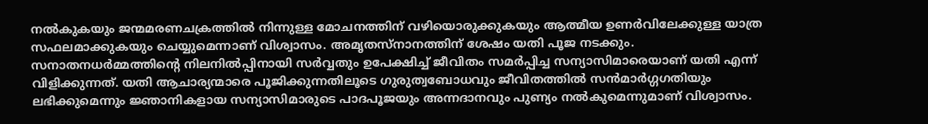നൽകുകയും ജന്മമരണചക്രത്തിൽ നിന്നുള്ള മോചനത്തിന് വഴിയൊരുക്കുകയും ആത്മീയ ഉണർവിലേക്കുള്ള യാത്ര സഫലമാക്കുകയും ചെയ്യുമെന്നാണ് വിശ്വാസം. അമൃതസ്നാനത്തിന് ശേഷം യതി പൂജ നടക്കും. സനാതനധർമ്മത്തിന്റെ നിലനിൽപ്പിനായി സർവ്വതും ഉപേക്ഷിച്ച് ജീവിതം സമർപ്പിച്ച സന്യാസിമാരെയാണ് യതി എന്ന് വിളിക്കുന്നത്. യതി ആചാര്യന്മാരെ പൂജിക്കുന്നതിലൂടെ ഗുരുത്വബോധവും ജീവിതത്തിൽ സൻമാർഗ്ഗഗതിയും ലഭിക്കുമെന്നും ജ്ഞാനികളായ സന്യാസിമാരുടെ പാദപൂജയും അന്നദാനവും പുണ്യം നൽകുമെന്നുമാണ് വിശ്വാസം.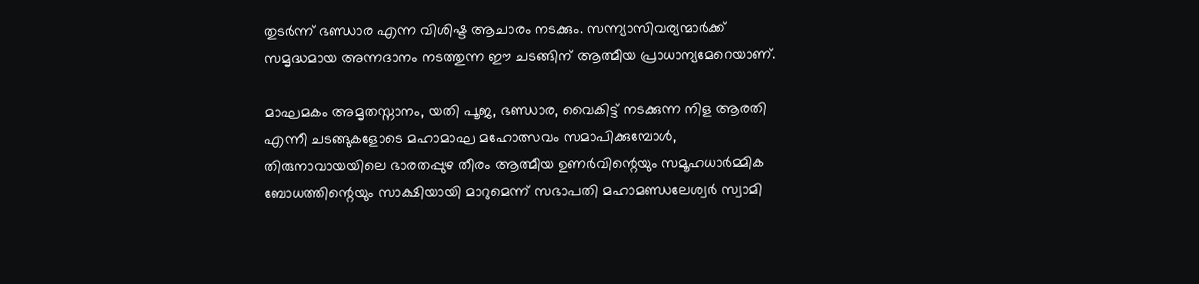തുടർന്ന് ഭണ്ഡാര എന്ന വിശിഷ്ട ആചാരം നടക്കും. സന്ന്യാസിവര്യന്മാർക്ക് സമൃദ്ധമായ അന്നദാനം നടത്തുന്ന ഈ ചടങ്ങിന് ആത്മീയ പ്രാധാന്യമേറെയാണ്.

മാഘമകം അമൃതസ്നാനം, യതി പൂജ, ഭണ്ഡാര, വൈകിട്ട് നടക്കുന്ന നിള ആരതി എന്നീ ചടങ്ങുകളോടെ മഹാമാഘ മഹോത്സവം സമാപിക്കുമ്പോൾ, തിരുനാവായയിലെ ഭാരതപ്പുഴ തീരം ആത്മീയ ഉണർവിന്റെയും സമൂഹധാർമ്മിക ബോധത്തിന്റെയും സാക്ഷിയായി മാറുമെന്ന് സഭാപതി മഹാമണ്ഡലേശ്വർ സ്വാമി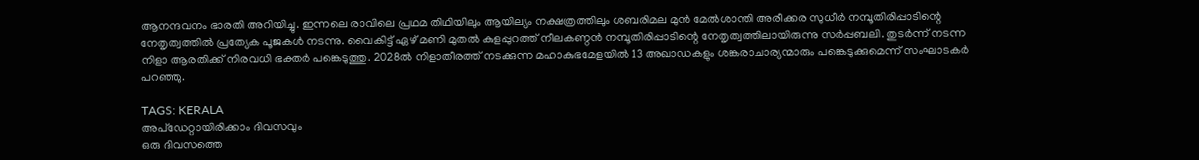ആനന്ദവനം ഭാരതി അറിയിച്ചു. ഇന്നലെ രാവിലെ പ്രഥമ തിഥിയിലും ആയില്യം നക്ഷത്രത്തിലും ശബരിമല മുൻ മേൽശാന്തി അരീക്കര സുധീർ നമ്പൂതിരിപ്പാടിന്റെ നേതൃത്വത്തിൽ പ്രത്യേക പൂജകൾ നടന്നു. വൈകിട്ട് ഏഴ് മണി മുതൽ കുളപ്പുറത്ത് നീലകണ്ഠൻ നമ്പൂതിരിപ്പാടിന്റെ നേതൃത്വത്തിലായിരുന്നു സർപ്പബലി. തുടർന്ന് നടന്ന നിളാ ആരതിക്ക് നിരവധി ഭക്തർ പങ്കെടുത്തു. 2028ൽ നിളാതീരത്ത് നടക്കുന്ന മഹാകുഭമേളയിൽ 13 അഖാഡകളും ശങ്കരാചാര്യന്മാരും പങ്കെടുക്കുമെന്ന് സംഘാടകർ പറഞ്ഞു.

TAGS: KERALA
അപ്ഡേറ്റായിരിക്കാം ദിവസവും
ഒരു ദിവസത്തെ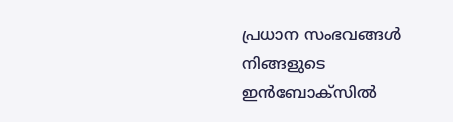പ്രധാന സംഭവങ്ങൾ നിങ്ങളുടെ ഇൻബോക്സിൽ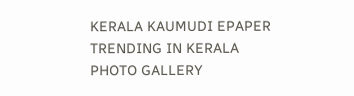KERALA KAUMUDI EPAPER
TRENDING IN KERALA
PHOTO GALLERY